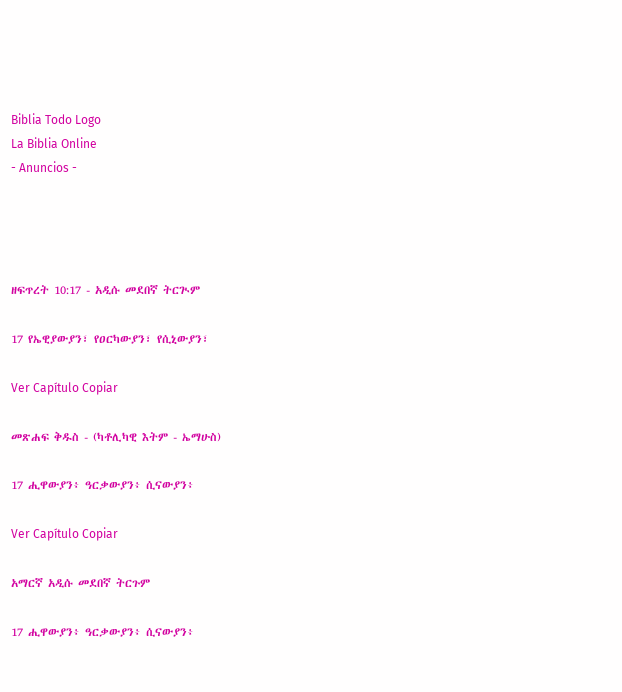Biblia Todo Logo
La Biblia Online
- Anuncios -




ዘፍጥረት 10:17 - አዲሱ መደበኛ ትርጒም

17 የኤዊያውያን፣ የዐርካውያን፣ የሲኒውያን፣

Ver Capítulo Copiar

መጽሐፍ ቅዱስ - (ካቶሊካዊ እትም - ኤማሁስ)

17 ሒዋውያን፥ ዓርቃውያን፥ ሲናውያን፥

Ver Capítulo Copiar

አማርኛ አዲሱ መደበኛ ትርጉም

17 ሒዋውያን፥ ዓርቃውያን፥ ሲናውያን፥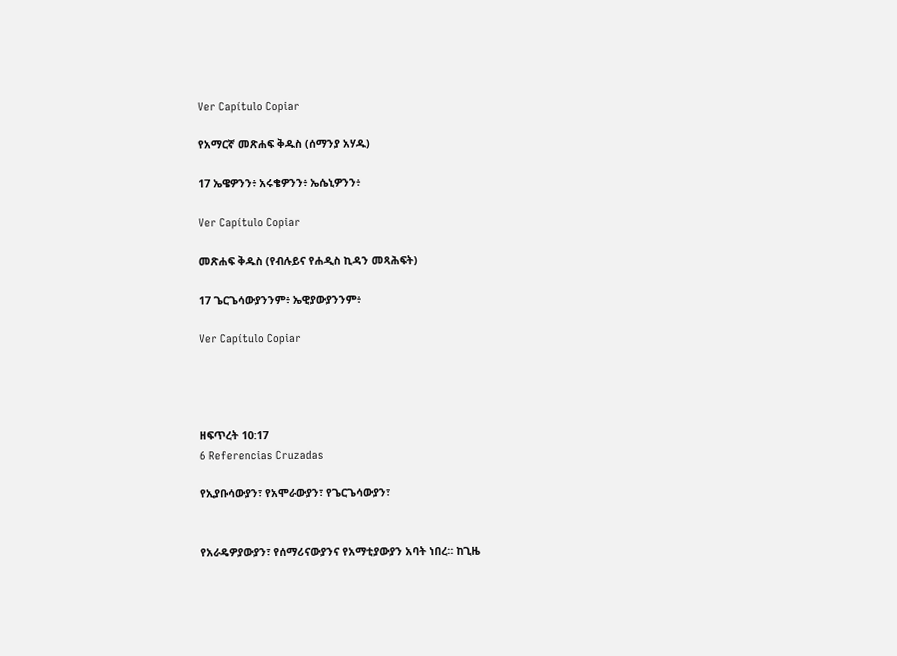Ver Capítulo Copiar

የአማርኛ መጽሐፍ ቅዱስ (ሰማንያ አሃዱ)

17 ኤዌዎንን፥ አሩቄዎንን፥ ኤሴኒዎንን፥

Ver Capítulo Copiar

መጽሐፍ ቅዱስ (የብሉይና የሐዲስ ኪዳን መጻሕፍት)

17 ጌርጌሳውያንንም፥ ኤዊያውያንንም፥

Ver Capítulo Copiar




ዘፍጥረት 10:17
6 Referencias Cruzadas

የኢያቡሳውያን፣ የአሞራውያን፣ የጌርጌሳውያን፣


የአራዴዎያውያን፣ የሰማሪናውያንና የአማቲያውያን አባት ነበረ። ከጊዜ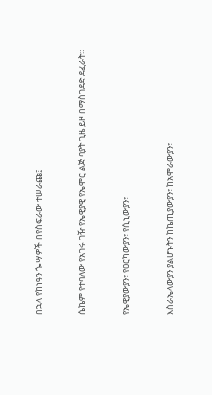በኋላ የከነዓን ጐሣዎች በየስፍራው ተሠራጩ፤


ሴኬም የተባለው የአገሩ ገዥ የኤዊያዊ የኤሞር ልጅ ባያት ጊዜ ይዞ በማስገደድ ደፈራት።


የኤዊያውያን፣ የዐርካውያን፣ የሲኒውያን፣


እስራኤላውያን ያልሆኑትን ከኬጢያውያን፣ ከአሞራውያን፣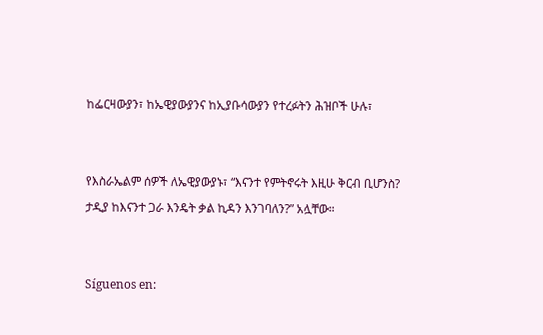ከፌርዛውያን፣ ከኤዊያውያንና ከኢያቡሳውያን የተረፉትን ሕዝቦች ሁሉ፣


የእስራኤልም ሰዎች ለኤዊያውያኑ፣ “እናንተ የምትኖሩት እዚሁ ቅርብ ቢሆንስ? ታዲያ ከእናንተ ጋራ እንዴት ቃል ኪዳን እንገባለን?” አሏቸው።


Síguenos en: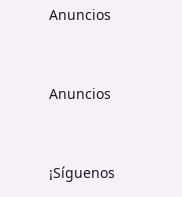Anuncios


Anuncios


¡Síguenos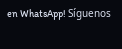en WhatsApp! Síguenos